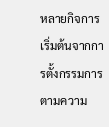หลายกิจการเริ่มต้นจากการตั้งกรรมการตามความ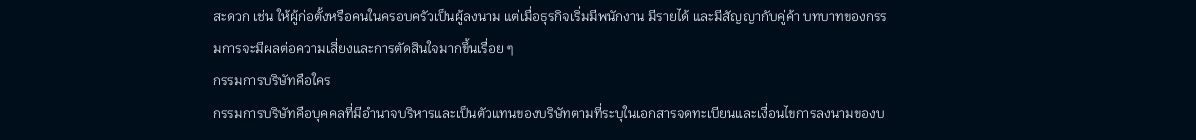สะดวก เช่น ให้ผู้ก่อตั้งหรือคนในครอบครัวเป็นผู้ลงนาม แต่เมื่อธุรกิจเริ่มมีพนักงาน มีรายได้ และมีสัญญากับคู่ค้า บทบาทของกรรมการจะมีผลต่อความเสี่ยงและการตัดสินใจมากขึ้นเรื่อย ๆ
กรรมการบริษัทคือใคร
กรรมการบริษัทคือบุคคลที่มีอำนาจบริหารและเป็นตัวแทนของบริษัทตามที่ระบุในเอกสารจดทะเบียนและเงื่อนไขการลงนามของบ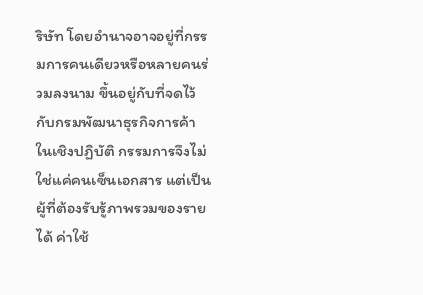ริษัท โดยอำนาจอาจอยู่ที่กรรมการคนเดียวหรือหลายคนร่วมลงนาม ขึ้นอยู่กับที่จดไว้กับกรมพัฒนาธุรกิจการค้า
ในเชิงปฏิบัติ กรรมการจึงไม่ใช่แค่คนเซ็นเอกสาร แต่เป็นผู้ที่ต้องรับรู้ภาพรวมของรายได้ ค่าใช้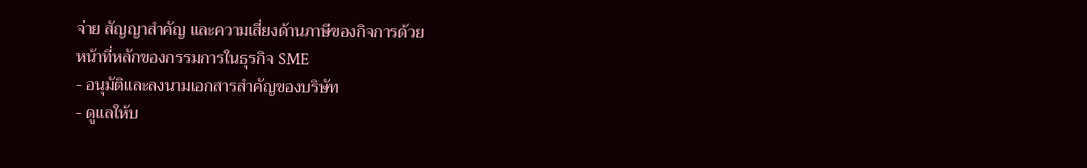จ่าย สัญญาสำคัญ และความเสี่ยงด้านภาษีของกิจการด้วย
หน้าที่หลักของกรรมการในธุรกิจ SME
- อนุมัติและลงนามเอกสารสำคัญของบริษัท
- ดูแลให้บ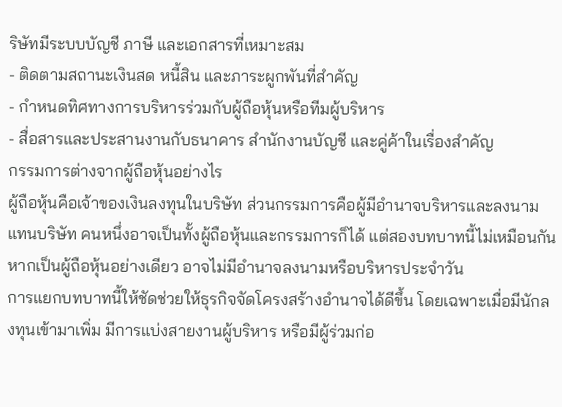ริษัทมีระบบบัญชี ภาษี และเอกสารที่เหมาะสม
- ติดตามสถานะเงินสด หนี้สิน และภาระผูกพันที่สำคัญ
- กำหนดทิศทางการบริหารร่วมกับผู้ถือหุ้นหรือทีมผู้บริหาร
- สื่อสารและประสานงานกับธนาคาร สำนักงานบัญชี และคู่ค้าในเรื่องสำคัญ
กรรมการต่างจากผู้ถือหุ้นอย่างไร
ผู้ถือหุ้นคือเจ้าของเงินลงทุนในบริษัท ส่วนกรรมการคือผู้มีอำนาจบริหารและลงนามแทนบริษัท คนหนึ่งอาจเป็นทั้งผู้ถือหุ้นและกรรมการก็ได้ แต่สองบทบาทนี้ไม่เหมือนกัน หากเป็นผู้ถือหุ้นอย่างเดียว อาจไม่มีอำนาจลงนามหรือบริหารประจำวัน
การแยกบทบาทนี้ให้ชัดช่วยให้ธุรกิจจัดโครงสร้างอำนาจได้ดีขึ้น โดยเฉพาะเมื่อมีนักลงทุนเข้ามาเพิ่ม มีการแบ่งสายงานผู้บริหาร หรือมีผู้ร่วมก่อ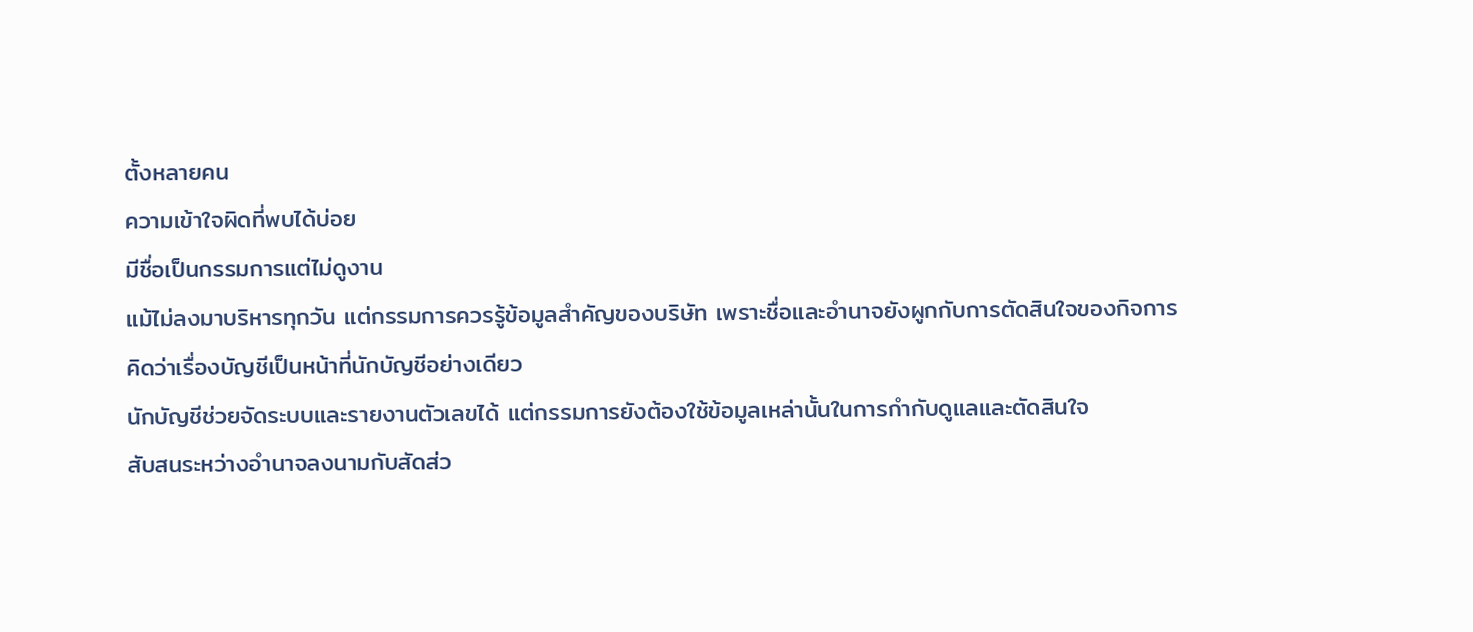ตั้งหลายคน
ความเข้าใจผิดที่พบได้บ่อย
มีชื่อเป็นกรรมการแต่ไม่ดูงาน
แม้ไม่ลงมาบริหารทุกวัน แต่กรรมการควรรู้ข้อมูลสำคัญของบริษัท เพราะชื่อและอำนาจยังผูกกับการตัดสินใจของกิจการ
คิดว่าเรื่องบัญชีเป็นหน้าที่นักบัญชีอย่างเดียว
นักบัญชีช่วยจัดระบบและรายงานตัวเลขได้ แต่กรรมการยังต้องใช้ข้อมูลเหล่านั้นในการกำกับดูแลและตัดสินใจ
สับสนระหว่างอำนาจลงนามกับสัดส่ว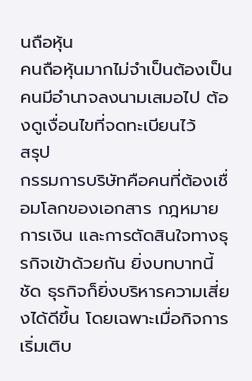นถือหุ้น
คนถือหุ้นมากไม่จำเป็นต้องเป็นคนมีอำนาจลงนามเสมอไป ต้องดูเงื่อนไขที่จดทะเบียนไว้
สรุป
กรรมการบริษัทคือคนที่ต้องเชื่อมโลกของเอกสาร กฎหมาย การเงิน และการตัดสินใจทางธุรกิจเข้าด้วยกัน ยิ่งบทบาทนี้ชัด ธุรกิจก็ยิ่งบริหารความเสี่ยงได้ดีขึ้น โดยเฉพาะเมื่อกิจการเริ่มเติบ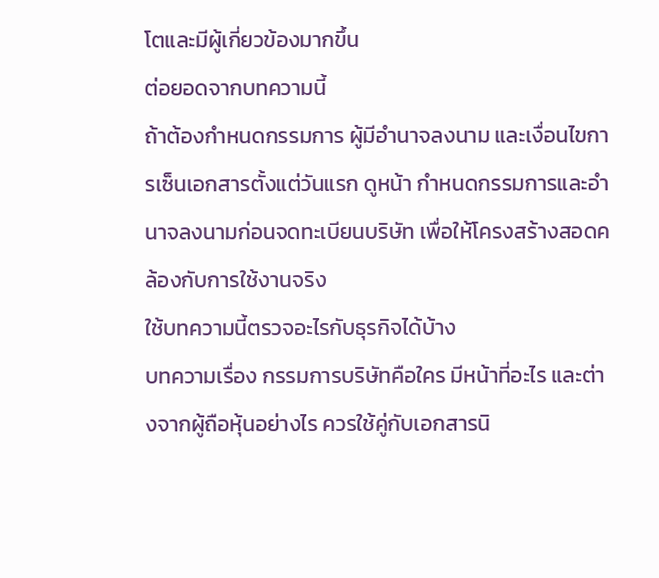โตและมีผู้เกี่ยวข้องมากขึ้น
ต่อยอดจากบทความนี้
ถ้าต้องกำหนดกรรมการ ผู้มีอำนาจลงนาม และเงื่อนไขการเซ็นเอกสารตั้งแต่วันแรก ดูหน้า กำหนดกรรมการและอำนาจลงนามก่อนจดทะเบียนบริษัท เพื่อให้โครงสร้างสอดคล้องกับการใช้งานจริง
ใช้บทความนี้ตรวจอะไรกับธุรกิจได้บ้าง
บทความเรื่อง กรรมการบริษัทคือใคร มีหน้าที่อะไร และต่างจากผู้ถือหุ้นอย่างไร ควรใช้คู่กับเอกสารนิ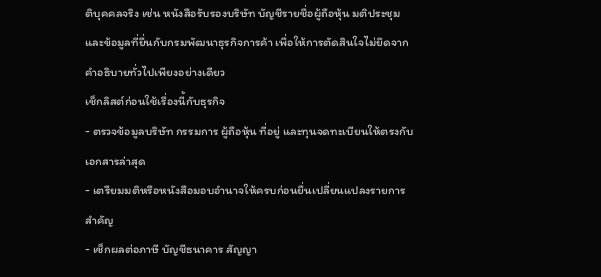ติบุคคลจริง เช่น หนังสือรับรองบริษัท บัญชีรายชื่อผู้ถือหุ้น มติประชุม และข้อมูลที่ยื่นกับกรมพัฒนาธุรกิจการค้า เพื่อให้การตัดสินใจไม่ยึดจากคำอธิบายทั่วไปเพียงอย่างเดียว
เช็กลิสต์ก่อนใช้เรื่องนี้กับธุรกิจ
- ตรวจข้อมูลบริษัท กรรมการ ผู้ถือหุ้น ที่อยู่ และทุนจดทะเบียนให้ตรงกับเอกสารล่าสุด
- เตรียมมติหรือหนังสือมอบอำนาจให้ครบก่อนยื่นเปลี่ยนแปลงรายการสำคัญ
- เช็กผลต่อภาษี บัญชีธนาคาร สัญญา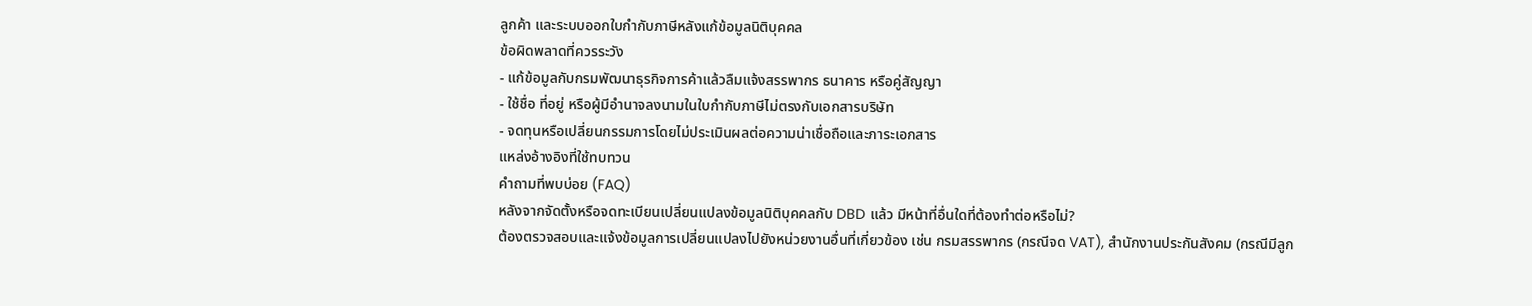ลูกค้า และระบบออกใบกำกับภาษีหลังแก้ข้อมูลนิติบุคคล
ข้อผิดพลาดที่ควรระวัง
- แก้ข้อมูลกับกรมพัฒนาธุรกิจการค้าแล้วลืมแจ้งสรรพากร ธนาคาร หรือคู่สัญญา
- ใช้ชื่อ ที่อยู่ หรือผู้มีอำนาจลงนามในใบกำกับภาษีไม่ตรงกับเอกสารบริษัท
- จดทุนหรือเปลี่ยนกรรมการโดยไม่ประเมินผลต่อความน่าเชื่อถือและภาระเอกสาร
แหล่งอ้างอิงที่ใช้ทบทวน
คำถามที่พบบ่อย (FAQ)
หลังจากจัดตั้งหรือจดทะเบียนเปลี่ยนแปลงข้อมูลนิติบุคคลกับ DBD แล้ว มีหน้าที่อื่นใดที่ต้องทำต่อหรือไม่?
ต้องตรวจสอบและแจ้งข้อมูลการเปลี่ยนแปลงไปยังหน่วยงานอื่นที่เกี่ยวข้อง เช่น กรมสรรพากร (กรณีจด VAT), สำนักงานประกันสังคม (กรณีมีลูก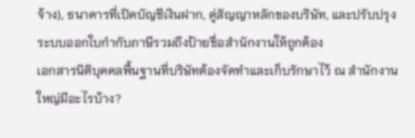จ้าง), ธนาคารที่เปิดบัญชีเงินฝาก, คู่สัญญาหลักของบริษัท, และปรับปรุงระบบออกใบกำกับภาษีรวมถึงป้ายชื่อสำนักงานให้ถูกต้อง
เอกสารนิติบุคคลพื้นฐานที่บริษัทต้องจัดทำและเก็บรักษาไว้ ณ สำนักงานใหญ่มีอะไรบ้าง?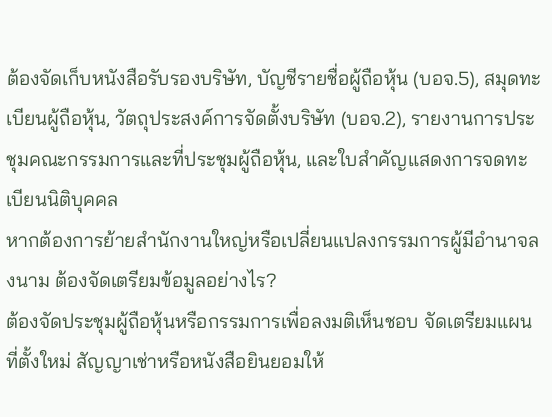ต้องจัดเก็บหนังสือรับรองบริษัท, บัญชีรายชื่อผู้ถือหุ้น (บอจ.5), สมุดทะเบียนผู้ถือหุ้น, วัตถุประสงค์การจัดตั้งบริษัท (บอจ.2), รายงานการประชุมคณะกรรมการและที่ประชุมผู้ถือหุ้น, และใบสำคัญแสดงการจดทะเบียนนิติบุคคล
หากต้องการย้ายสำนักงานใหญ่หรือเปลี่ยนแปลงกรรมการผู้มีอำนาจลงนาม ต้องจัดเตรียมข้อมูลอย่างไร?
ต้องจัดประชุมผู้ถือหุ้นหรือกรรมการเพื่อลงมติเห็นชอบ จัดเตรียมแผนที่ตั้งใหม่ สัญญาเช่าหรือหนังสือยินยอมให้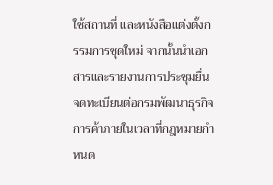ใช้สถานที่ และหนังสือแต่งตั้งกรรมการชุดใหม่ จากนั้นนำเอกสารและรายงานการประชุมยื่นจดทะเบียนต่อกรมพัฒนาธุรกิจการค้าภายในเวลาที่กฎหมายกำหนด